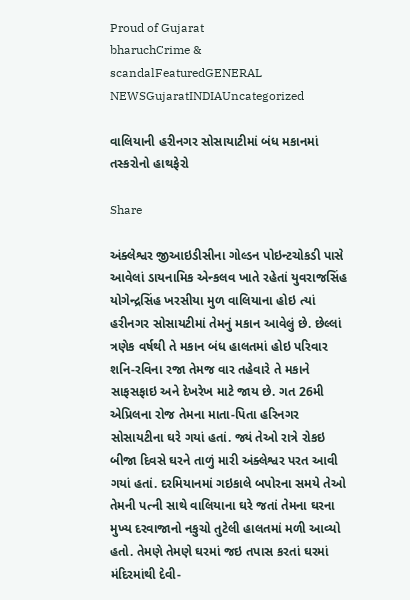Proud of Gujarat
bharuchCrime & scandalFeaturedGENERAL NEWSGujaratINDIAUncategorized

વાલિયાની હરીનગર સોસાયાટીમાં બંધ મકાનમાં તસ્કરોનો હાથફેરો

Share

અંક્લેશ્વર જીઆઇડીસીના ગોલ્ડન પોઇન્ટચોકડી પાસે આવેલાં ડાયનામિક એન્કલવ ખાતે રહેતાં યુવરાજસિંહ યોગેન્દ્રસિંહ ખરસીયા મુળ વાલિયાના હોઇ ત્યાં હરીનગર સોસાયટીમાં તેમનું મકાન આવેલું છે. છેલ્લાં ત્રણેક વર્ષથી તે મકાન બંધ હાલતમાં હોઇ પરિવાર શનિ-રવિના રજા તેમજ વાર તહેવારે તે મકાને સાફસફાઇ અને દેખરેખ માટે જાય છે. ગત 26મી એપ્રિલના રોજ તેમના માતા-પિતા હરિનગર સોસાયટીના ઘરે ગયાં હતાં. જ્યં તેઓ રાત્રે રોકઇ બીજા દિવસે ઘરને તાળું મારી અંક્લેશ્વર પરત આવી ગયાં હતાં. દરમિયાનમાં ગઇકાલે બપોરના સમયે તેઓ તેમની પત્ની સાથે વાલિયાના ઘરે જતાં તેમના ઘરના મુખ્ય દરવાજાનો નકુચો તુટેલી હાલતમાં મળી આવ્યો હતો. તેમણે તેમણે ઘરમાં જઇ તપાસ કરતાં ઘરમાં મંદિરમાંથી દેવી-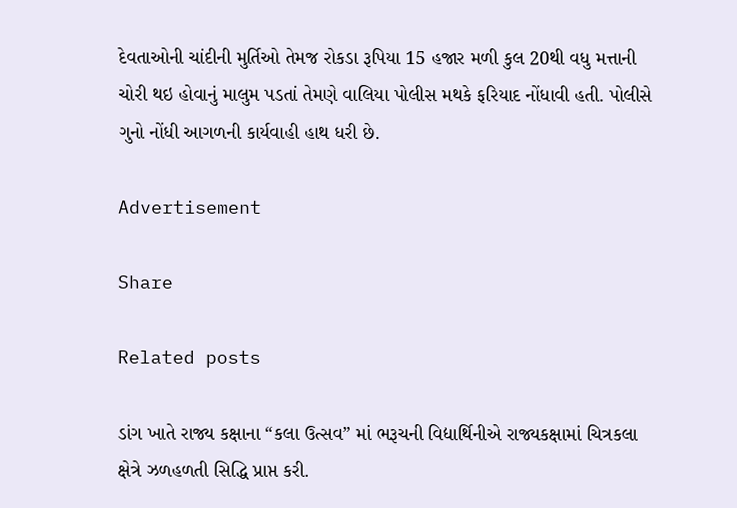દેવતાઓની ચાંદીની મુર્તિઓ તેમજ રોકડા રૂપિયા 15 હજાર મળી કુલ 20થી વધુ મત્તાની ચોરી થઇ હોવાનું માલુમ પડતાં તેમણે વાલિયા પોલીસ મથકે ફરિયાદ નોંધાવી હતી. પોલીસે ગુનો નોંધી આગળની કાર્યવાહી હાથ ધરી છે.

Advertisement

Share

Related posts

ડાંગ ખાતે રાજ્ય કક્ષાના “કલા ઉત્સવ” માં ભરૂચની વિદ્યાર્થિનીએ રાજ્યકક્ષામાં ચિત્રકલા ક્ષેત્રે ઝળહળતી સિદ્ધિ પ્રાપ્ત કરી.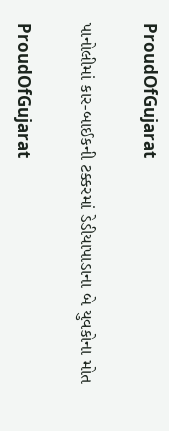ProudOfGujarat

પાનોલીમાં કાર-બાઈકની ટક્કરમાં ડેડીયાપાડાના બે યુવકોના મોત

ProudOfGujarat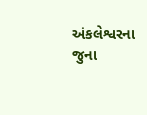અંકલેશ્વરના જુના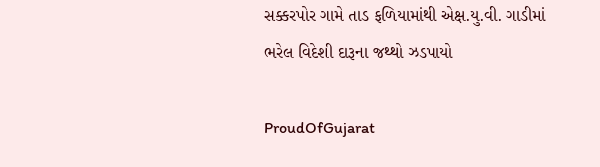સક્કરપોર ગામે તાડ ફળિયામાંથી એક્ષ.યુ.વી. ગાડીમાં ભરેલ વિદેશી દારૂના જથ્થો ઝડપાયો

ProudOfGujarat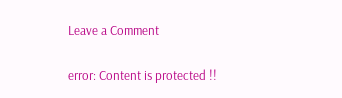Leave a Comment

error: Content is protected !!